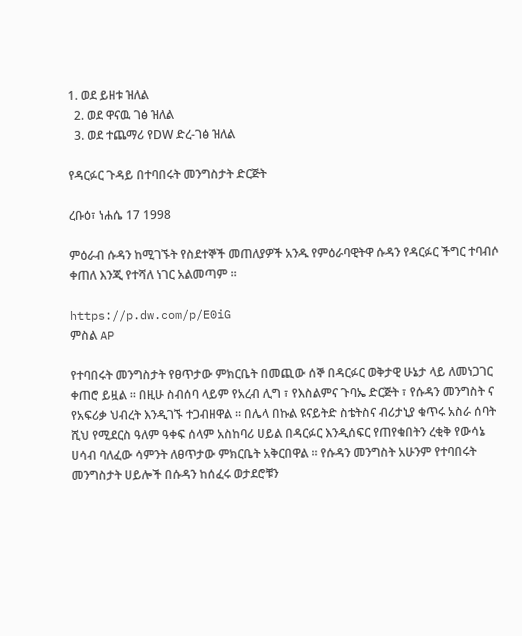1. ወደ ይዘቱ ዝለል
  2. ወደ ዋናዉ ገፅ ዝለል
  3. ወደ ተጨማሪ የDW ድረ-ገፅ ዝለል

የዳርፉር ጉዳይ በተባበሩት መንግስታት ድርጅት

ረቡዕ፣ ነሐሴ 17 1998

ምዕራብ ሱዳን ከሚገኙት የስደተኞች መጠለያዎች አንዱ የምዕራባዊትዋ ሱዳን የዳርፉር ችግር ተባብሶ ቀጠለ እንጂ የተሻለ ነገር አልመጣም ።

https://p.dw.com/p/E0iG
ምስል AP

የተባበሩት መንግስታት የፀጥታው ምክርቤት በመጪው ሰኞ በዳርፉር ወቅታዊ ሁኔታ ላይ ለመነጋገር ቀጠሮ ይዟል ። በዚሁ ስብሰባ ላይም የአረብ ሊግ ፣ የእስልምና ጉባኤ ድርጅት ፣ የሱዳን መንግስት ና የአፍሪቃ ህብረት እንዲገኙ ተጋብዘዋል ። በሌላ በኩል ዩናይትድ ስቴትስና ብሪታኒያ ቁጥሩ አስራ ሰባት ሺህ የሚደርስ ዓለም ዓቀፍ ሰላም አስከባሪ ሀይል በዳርፉር እንዲሰፍር የጠየቁበትን ረቂቅ የውሳኔ ሀሳብ ባለፈው ሳምንት ለፀጥታው ምክርቤት አቅርበዋል ። የሱዳን መንግስት አሁንም የተባበሩት መንግስታት ሀይሎች በሱዳን ከሰፈሩ ወታደሮቹን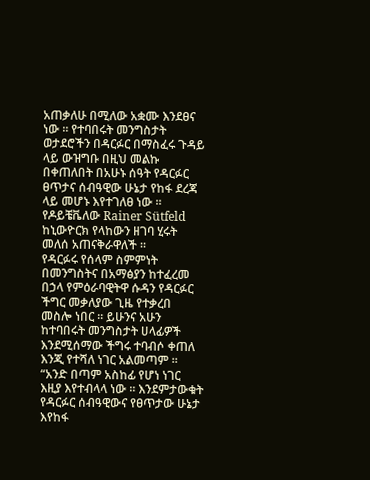አጠቃለሁ በሚለው አቋሙ እንደፀና ነው ። የተባበሩት መንግስታት ወታደሮችን በዳርፉር በማስፈሩ ጉዳይ ላይ ውዝግቡ በዚህ መልኩ በቀጠለበት በአሁኑ ሰዓት የዳርፉር ፀጥታና ሰብዓዊው ሁኔታ የከፋ ደረጃ ላይ መሆኑ እየተገለፀ ነው ። የዶይቼቬለው Rainer Sütfeld ከኒውዮርክ የላከውን ዘገባ ሂሩት መለሰ አጠናቅራዋለች ።
የዳርፉሩ የሰላም ስምምነት በመንግስትና በአማፅያን ከተፈረመ በኃላ የምዕራባዊትዋ ሱዳን የዳርፉር ችግር መቃለያው ጊዜ የተቃረበ መስሎ ነበር ። ይሁንና አሁን ከተባበሩት መንግስታት ሀላፊዎች እንደሚሰማው ችግሩ ተባብሶ ቀጠለ እንጂ የተሻለ ነገር አልመጣም ።
“አንድ በጣም አስከፊ የሆነ ነገር እዚያ እየተብላላ ነው ። እንደምታውቁት የዳርፉር ሰብዓዊውና የፀጥታው ሁኔታ እየከፋ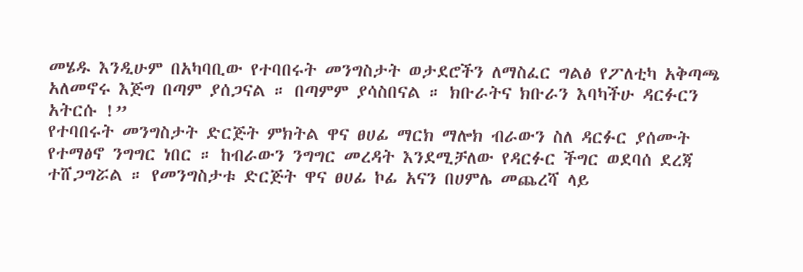መሄዱ እንዲሁም በአካባቢው የተባበሩት መንግስታት ወታደሮችን ለማስፈር ግልፅ የፖለቲካ አቅጣጫ አለመኖሩ እጅግ በጣም ያሰጋናል ። በጣምም ያሳስበናል ። ክቡራትና ክቡራን እባካችሁ ዳርፉርን አትርሱ !”
የተባበሩት መንግስታት ድርጅት ምክትል ዋና ፀሀፊ ማርክ ማሎክ ብራውን ስለ ዳርፉር ያሰሙት የተማፅኖ ንግግር ነበር ። ከብራውን ንግግር መረዳት እንደሚቻለው የዳርፉር ችግር ወደባሰ ደረጃ ተሸጋግሯል ። የመንግስታቱ ድርጅት ዋና ፀሀፊ ኮፊ አናን በሀምሌ መጨረሻ ላይ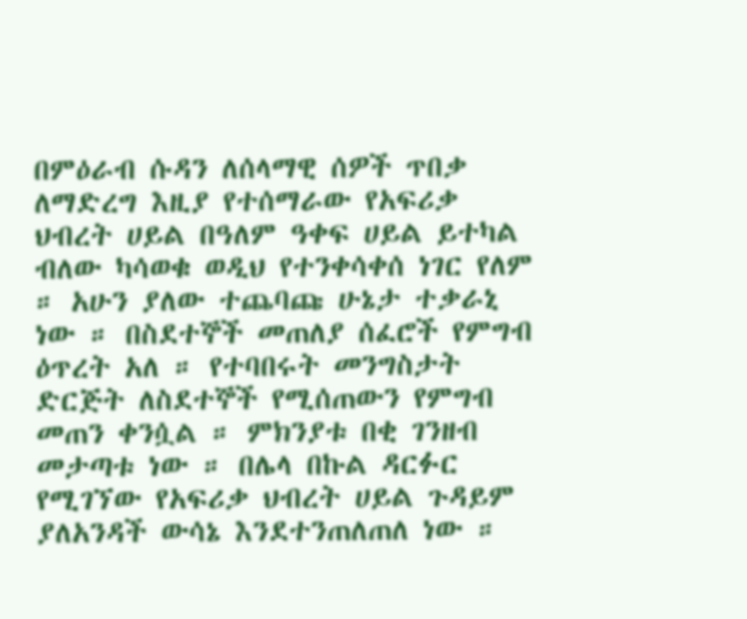በምዕራብ ሱዳን ለሰላማዊ ሰዎች ጥበቃ ለማድረግ እዚያ የተሰማራው የአፍሪቃ ህብረት ሀይል በዓለም ዓቀፍ ሀይል ይተካል ብለው ካሳወቁ ወዲህ የተንቀሳቀሰ ነገር የለም ። አሁን ያለው ተጨባጩ ሁኔታ ተቃራኒ ነው ። በስደተኞች መጠለያ ሰፈሮች የምግብ ዕጥረት አለ ። የተባበሩት መንግስታት ድርጅት ለስደተኞች የሚሰጠውን የምግብ መጠን ቀንሷል ። ምክንያቱ በቂ ገንዘብ መታጣቱ ነው ። በሌላ በኩል ዳርፉር የሚገኘው የአፍሪቃ ህብረት ሀይል ጉዳይም ያለአንዳች ውሳኔ እንደተንጠለጠለ ነው ።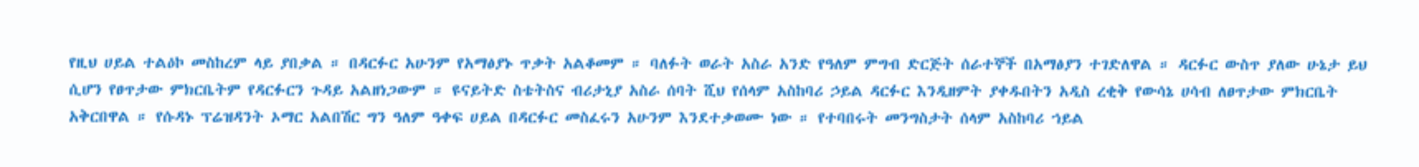የዚህ ሀይል ተልዕኮ መስከረም ላይ ያበቃል ። በዳርፉር አሁንም የአማፅያኑ ጥቃት አልቆመም ። ባለፉት ወራት አስራ አንድ የዓለም ምግብ ድርጅት ሰራተኞች በአማፅያን ተገድለዋል ። ዳርፉር ውስጥ ያለው ሁኔታ ይህ ሲሆን የፀጥታው ምክርቤትም የዳርፉርን ጉዳይ አልዘነጋውም ። ዩናይትድ ስቴትስና ብሪታኒያ አስራ ሰባት ሺህ የሰላም አስከባሪ ኃይል ዳርፉር እንዲዘምት ያቀዱበትን አዲስ ረቂቅ የውሳኔ ሀሳብ ለፀጥታው ምክርቤት አቅርበዋል ። የሱዳኑ ፕሬዝዳንት ኦማር አልበሽር ግን ዓለም ዓቀፍ ሀይል በዳርፉር መስፈሩን አሁንም እንደተቃወሙ ነው ። የተባበሩት መንግስታት ሰላም አስከባሪ ኀይል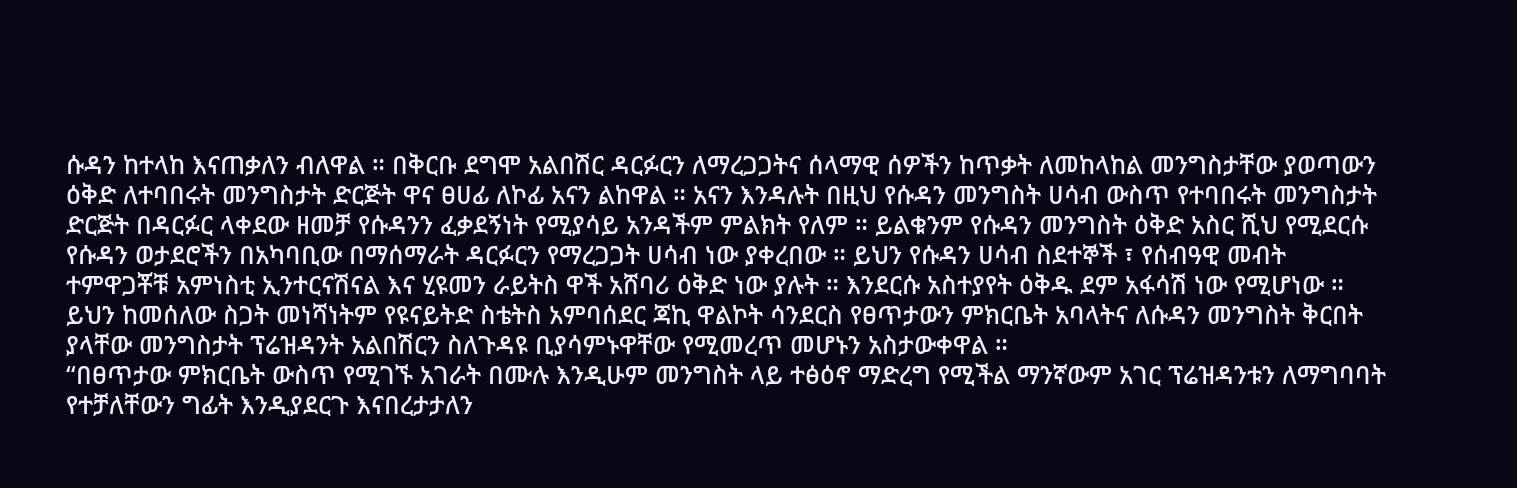ሱዳን ከተላከ እናጠቃለን ብለዋል ። በቅርቡ ደግሞ አልበሽር ዳርፉርን ለማረጋጋትና ሰላማዊ ሰዎችን ከጥቃት ለመከላከል መንግስታቸው ያወጣውን ዕቅድ ለተባበሩት መንግስታት ድርጅት ዋና ፀሀፊ ለኮፊ አናን ልከዋል ። አናን እንዳሉት በዚህ የሱዳን መንግስት ሀሳብ ውስጥ የተባበሩት መንግስታት ድርጅት በዳርፉር ላቀደው ዘመቻ የሱዳንን ፈቃደኝነት የሚያሳይ አንዳችም ምልክት የለም ። ይልቁንም የሱዳን መንግስት ዕቅድ አስር ሺህ የሚደርሱ የሱዳን ወታደሮችን በአካባቢው በማሰማራት ዳርፉርን የማረጋጋት ሀሳብ ነው ያቀረበው ። ይህን የሱዳን ሀሳብ ስደተኞች ፣ የሰብዓዊ መብት ተምዋጋቾቹ አምነስቲ ኢንተርናሽናል እና ሂዩመን ራይትስ ዋች አሸባሪ ዕቅድ ነው ያሉት ። እንደርሱ አስተያየት ዕቅዱ ደም አፋሳሽ ነው የሚሆነው ። ይህን ከመሰለው ስጋት መነሻነትም የዩናይትድ ስቴትስ አምባሰደር ጃኪ ዋልኮት ሳንደርስ የፀጥታውን ምክርቤት አባላትና ለሱዳን መንግስት ቅርበት ያላቸው መንግስታት ፕሬዝዳንት አልበሽርን ስለጉዳዩ ቢያሳምኑዋቸው የሚመረጥ መሆኑን አስታውቀዋል ።
“በፀጥታው ምክርቤት ውስጥ የሚገኙ አገራት በሙሉ እንዲሁም መንግስት ላይ ተፅዕኖ ማድረግ የሚችል ማንኛውም አገር ፕሬዝዳንቱን ለማግባባት የተቻለቸውን ግፊት እንዲያደርጉ እናበረታታለን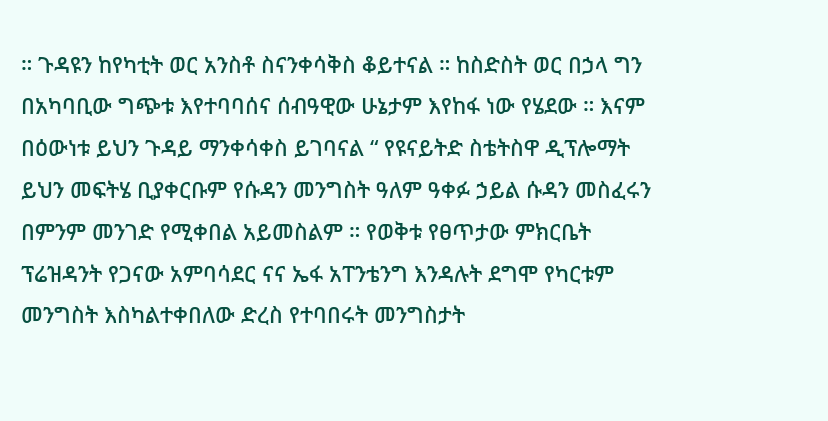። ጉዳዩን ከየካቲት ወር አንስቶ ስናንቀሳቅስ ቆይተናል ። ከስድስት ወር በኃላ ግን በአካባቢው ግጭቱ እየተባባሰና ሰብዓዊው ሁኔታም እየከፋ ነው የሄደው ። እናም በዕውነቱ ይህን ጉዳይ ማንቀሳቀስ ይገባናል “ የዩናይትድ ስቴትስዋ ዲፕሎማት ይህን መፍትሄ ቢያቀርቡም የሱዳን መንግስት ዓለም ዓቀፉ ኃይል ሱዳን መስፈሩን በምንም መንገድ የሚቀበል አይመስልም ። የወቅቱ የፀጥታው ምክርቤት ፕሬዝዳንት የጋናው አምባሳደር ናና ኤፋ አፐንቴንግ እንዳሉት ደግሞ የካርቱም መንግስት እስካልተቀበለው ድረስ የተባበሩት መንግስታት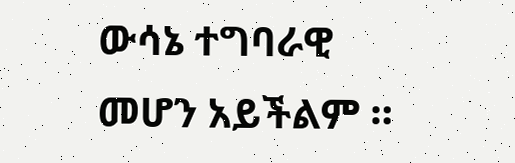ውሳኔ ተግባራዊ መሆን አይችልም ።